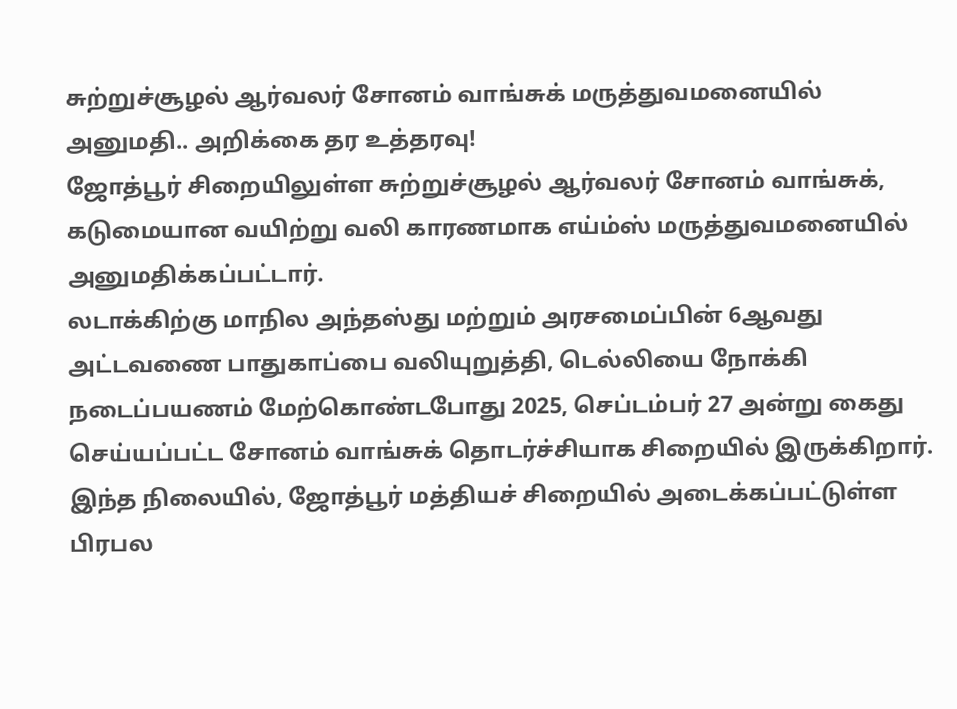சுற்றுச்சூழல் ஆர்வலர் சோனம் வாங்சுக் மருத்துவமனையில் அனுமதி.. அறிக்கை தர உத்தரவு!
ஜோத்பூர் சிறையிலுள்ள சுற்றுச்சூழல் ஆர்வலர் சோனம் வாங்சுக், கடுமையான வயிற்று வலி காரணமாக எய்ம்ஸ் மருத்துவமனையில் அனுமதிக்கப்பட்டார்.
லடாக்கிற்கு மாநில அந்தஸ்து மற்றும் அரசமைப்பின் 6ஆவது அட்டவணை பாதுகாப்பை வலியுறுத்தி, டெல்லியை நோக்கி நடைப்பயணம் மேற்கொண்டபோது 2025, செப்டம்பர் 27 அன்று கைது செய்யப்பட்ட சோனம் வாங்சுக் தொடர்ச்சியாக சிறையில் இருக்கிறார். இந்த நிலையில், ஜோத்பூர் மத்தியச் சிறையில் அடைக்கப்பட்டுள்ள பிரபல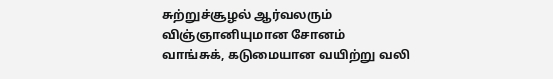சுற்றுச்சூழல் ஆர்வலரும் விஞ்ஞானியுமான சோனம் வாங்சுக், கடுமையான வயிற்று வலி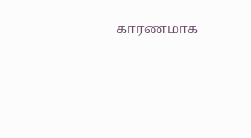காரணமாக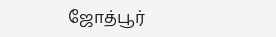ஜோத்பூர்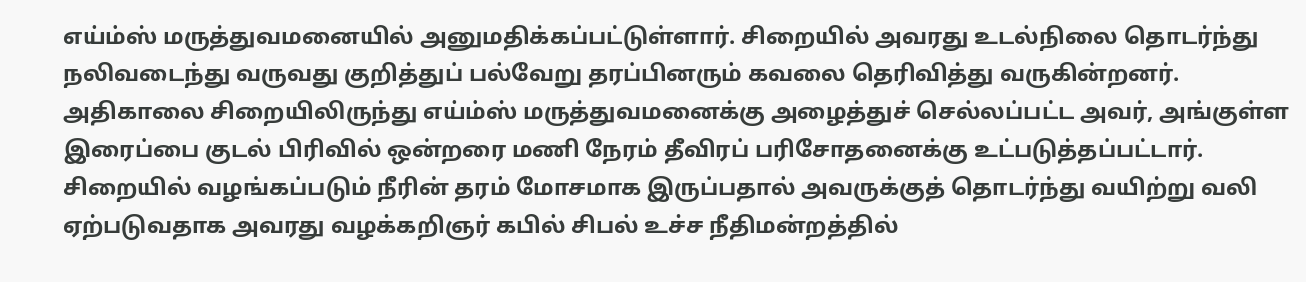எய்ம்ஸ் மருத்துவமனையில் அனுமதிக்கப்பட்டுள்ளார். சிறையில் அவரது உடல்நிலை தொடர்ந்து நலிவடைந்து வருவது குறித்துப் பல்வேறு தரப்பினரும் கவலை தெரிவித்து வருகின்றனர். அதிகாலை சிறையிலிருந்து எய்ம்ஸ் மருத்துவமனைக்கு அழைத்துச் செல்லப்பட்ட அவர், அங்குள்ள இரைப்பை குடல் பிரிவில் ஒன்றரை மணி நேரம் தீவிரப் பரிசோதனைக்கு உட்படுத்தப்பட்டார்.
சிறையில் வழங்கப்படும் நீரின் தரம் மோசமாக இருப்பதால் அவருக்குத் தொடர்ந்து வயிற்று வலி ஏற்படுவதாக அவரது வழக்கறிஞர் கபில் சிபல் உச்ச நீதிமன்றத்தில்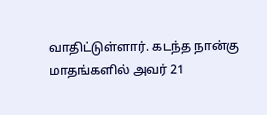வாதிட்டுள்ளார். கடந்த நான்கு மாதங்களில் அவர் 21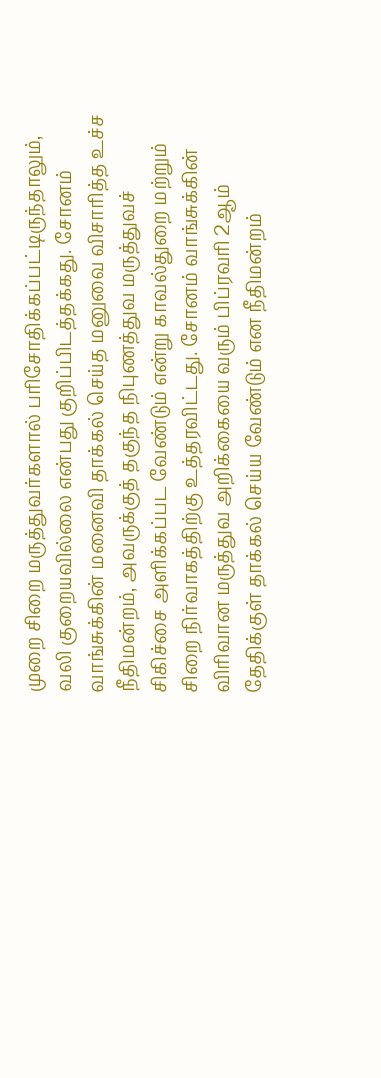முறை சிறை மருத்துவர்களால் பரிசோதிக்கப்பட்டிருந்தாலும், வலி குறையவில்லை என்பது குறிப்பிடத்தக்கது. சோனம் வாங்சுக்கின் மனைவி தாக்கல் செய்த மனுவை விசாரித்த உச்ச நீதிமன்றம், அவருக்குத் தகுந்த நிபுணத்துவ மருத்துவச் சிகிச்சை அளிக்கப்பட வேண்டும் என்று காவல்துறை மற்றும் சிறை நிர்வாகத்திற்கு உத்தரவிட்டது. சோனம் வாங்சுக்கின் விரிவான மருத்துவ அறிக்கையை வரும் பிப்ரவரி 2ஆம் தேதிக்குள் தாக்கல் செய்ய வேண்டும் என நீதிமன்றம்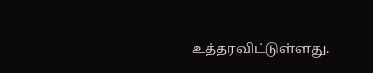உத்தரவிட்டுள்ளது.